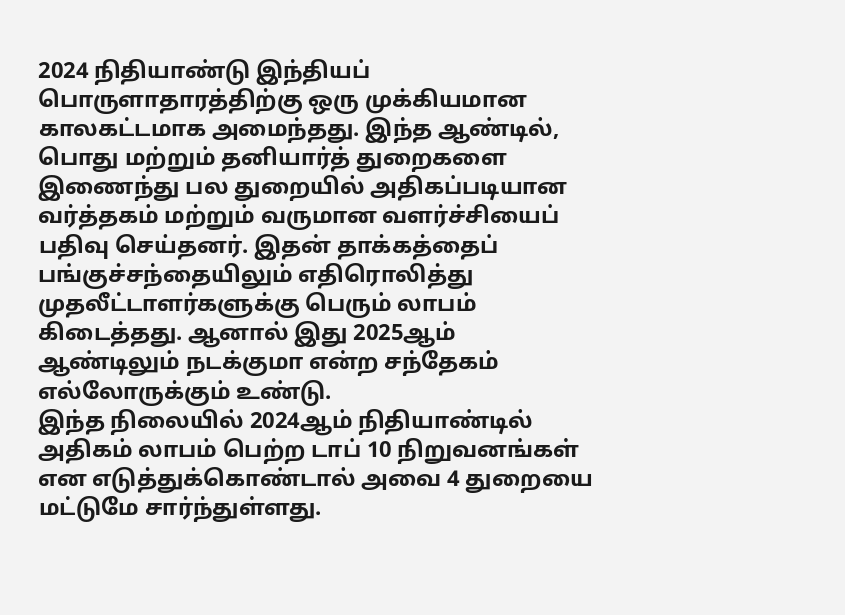2024 நிதியாண்டு இந்தியப் பொருளாதாரத்திற்கு ஒரு முக்கியமான காலகட்டமாக அமைந்தது. இந்த ஆண்டில், பொது மற்றும் தனியார்த் துறைகளை இணைந்து பல துறையில் அதிகப்படியான வர்த்தகம் மற்றும் வருமான வளர்ச்சியைப் பதிவு செய்தனர். இதன் தாக்கத்தைப் பங்குச்சந்தையிலும் எதிரொலித்து முதலீட்டாளர்களுக்கு பெரும் லாபம் கிடைத்தது. ஆனால் இது 2025ஆம் ஆண்டிலும் நடக்குமா என்ற சந்தேகம் எல்லோருக்கும் உண்டு.
இந்த நிலையில் 2024ஆம் நிதியாண்டில் அதிகம் லாபம் பெற்ற டாப் 10 நிறுவனங்கள் என எடுத்துக்கொண்டால் அவை 4 துறையை மட்டுமே சார்ந்துள்ளது.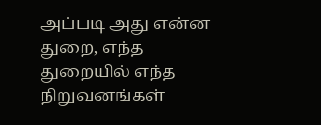அப்படி அது என்ன துறை, எந்த துறையில் எந்த நிறுவனங்கள்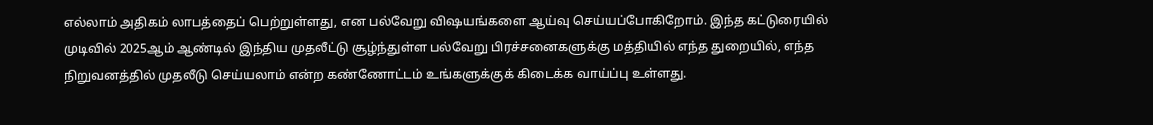எல்லாம் அதிகம் லாபத்தைப் பெற்றுள்ளது, என பல்வேறு விஷயங்களை ஆய்வு செய்யப்போகிறோம். இந்த கட்டுரையில் முடிவில் 2025ஆம் ஆண்டில் இந்திய முதலீட்டு சூழ்ந்துள்ள பல்வேறு பிரச்சனைகளுக்கு மத்தியில் எந்த துறையில், எந்த நிறுவனத்தில் முதலீடு செய்யலாம் என்ற கண்ணோட்டம் உங்களுக்குக் கிடைக்க வாய்ப்பு உள்ளது.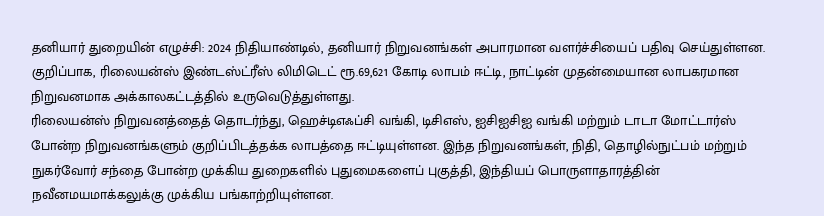தனியார் துறையின் எழுச்சி: 2024 நிதியாண்டில், தனியார் நிறுவனங்கள் அபாரமான வளர்ச்சியைப் பதிவு செய்துள்ளன. குறிப்பாக, ரிலையன்ஸ் இண்டஸ்ட்ரீஸ் லிமிடெட் ரூ.69,621 கோடி லாபம் ஈட்டி, நாட்டின் முதன்மையான லாபகரமான நிறுவனமாக அக்காலகட்டத்தில் உருவெடுத்துள்ளது.
ரிலையன்ஸ் நிறுவனத்தைத் தொடர்ந்து, ஹெச்டிஎஃப்சி வங்கி, டிசிஎஸ், ஐசிஐசிஐ வங்கி மற்றும் டாடா மோட்டார்ஸ் போன்ற நிறுவனங்களும் குறிப்பிடத்தக்க லாபத்தை ஈட்டியுள்ளன. இந்த நிறுவனங்கள், நிதி, தொழில்நுட்பம் மற்றும் நுகர்வோர் சந்தை போன்ற முக்கிய துறைகளில் புதுமைகளைப் புகுத்தி, இந்தியப் பொருளாதாரத்தின் நவீனமயமாக்கலுக்கு முக்கிய பங்காற்றியுள்ளன.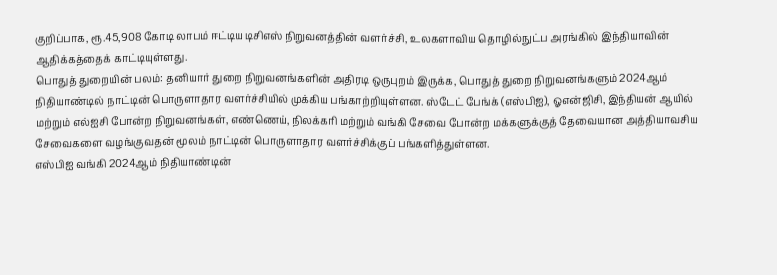குறிப்பாக, ரூ.45,908 கோடி லாபம் ஈட்டிய டிசிஎஸ் நிறுவனத்தின் வளர்ச்சி, உலகளாவிய தொழில்நுட்ப அரங்கில் இந்தியாவின் ஆதிக்கத்தைக் காட்டியுள்ளது.
பொதுத் துறையின் பலம்: தனியார் துறை நிறுவனங்களின் அதிரடி ஒருபுறம் இருக்க, பொதுத் துறை நிறுவனங்களும் 2024ஆம் நிதியாண்டில் நாட்டின் பொருளாதார வளர்ச்சியில் முக்கிய பங்காற்றியுள்ளன. ஸ்டேட் பேங்க் (எஸ்பிஐ), ஓஎன்ஜிசி, இந்தியன் ஆயில் மற்றும் எல்ஐசி போன்ற நிறுவனங்கள், எண்ணெய், நிலக்கரி மற்றும் வங்கி சேவை போன்ற மக்களுக்குத் தேவையான அத்தியாவசிய சேவைகளை வழங்குவதன் மூலம் நாட்டின் பொருளாதார வளர்ச்சிக்குப் பங்களித்துள்ளன.
எஸ்பிஐ வங்கி 2024ஆம் நிதியாண்டின்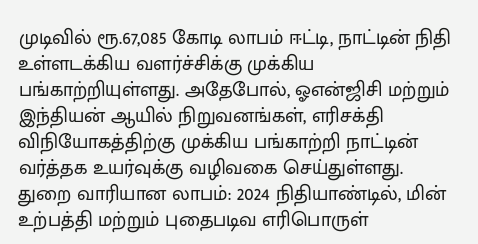முடிவில் ரூ.67,085 கோடி லாபம் ஈட்டி, நாட்டின் நிதி உள்ளடக்கிய வளர்ச்சிக்கு முக்கிய பங்காற்றியுள்ளது. அதேபோல், ஓஎன்ஜிசி மற்றும் இந்தியன் ஆயில் நிறுவனங்கள், எரிசக்தி விநியோகத்திற்கு முக்கிய பங்காற்றி நாட்டின் வர்த்தக உயர்வுக்கு வழிவகை செய்துள்ளது.
துறை வாரியான லாபம்: 2024 நிதியாண்டில், மின் உற்பத்தி மற்றும் புதைபடிவ எரிபொருள்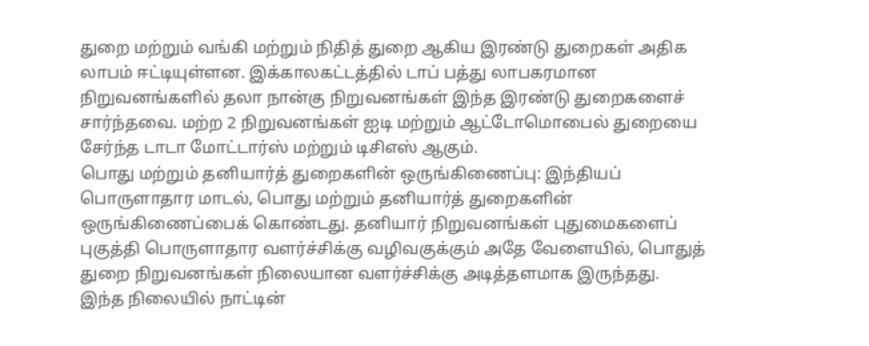துறை மற்றும் வங்கி மற்றும் நிதித் துறை ஆகிய இரண்டு துறைகள் அதிக லாபம் ஈட்டியுள்ளன. இக்காலகட்டத்தில் டாப் பத்து லாபகரமான நிறுவனங்களில் தலா நான்கு நிறுவனங்கள் இந்த இரண்டு துறைகளைச் சார்ந்தவை. மற்ற 2 நிறுவனங்கள் ஐடி மற்றும் ஆட்டோமொபைல் துறையை சேர்ந்த டாடா மோட்டார்ஸ் மற்றும் டிசிஎஸ் ஆகும்.
பொது மற்றும் தனியார்த் துறைகளின் ஒருங்கிணைப்பு: இந்தியப் பொருளாதார மாடல், பொது மற்றும் தனியார்த் துறைகளின் ஒருங்கிணைப்பைக் கொண்டது. தனியார் நிறுவனங்கள் புதுமைகளைப் புகுத்தி பொருளாதார வளர்ச்சிக்கு வழிவகுக்கும் அதே வேளையில், பொதுத் துறை நிறுவனங்கள் நிலையான வளர்ச்சிக்கு அடித்தளமாக இருந்தது.
இந்த நிலையில் நாட்டின்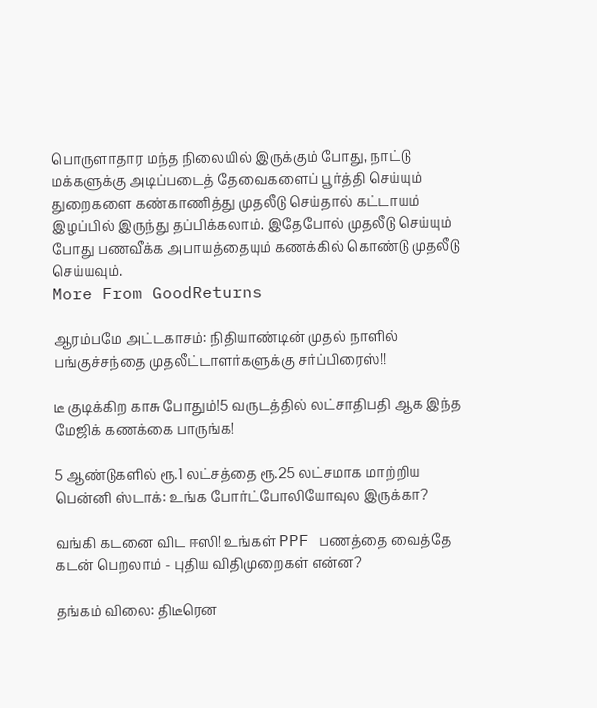பொருளாதார மந்த நிலையில் இருக்கும் போது, நாட்டு மக்களுக்கு அடிப்படைத் தேவைகளைப் பூர்த்தி செய்யும் துறைகளை கண்காணித்து முதலீடு செய்தால் கட்டாயம் இழப்பில் இருந்து தப்பிக்கலாம். இதேபோல் முதலீடு செய்யும் போது பணவீக்க அபாயத்தையும் கணக்கில் கொண்டு முதலீடு செய்யவும்.
More From GoodReturns

ஆரம்பமே அட்டகாசம்: நிதியாண்டின் முதல் நாளில் பங்குச்சந்தை முதலீட்டாளர்களுக்கு சர்ப்பிரைஸ்!!

டீ குடிக்கிற காசு போதும்!5 வருடத்தில் லட்சாதிபதி ஆக இந்த மேஜிக் கணக்கை பாருங்க!

5 ஆண்டுகளில் ரூ.1 லட்சத்தை ரூ.25 லட்சமாக மாற்றிய பென்னி ஸ்டாக்: உங்க போர்ட்போலியோவுல இருக்கா?

வங்கி கடனை விட ஈஸி! உங்கள் PPF பணத்தை வைத்தே கடன் பெறலாம் - புதிய விதிமுறைகள் என்ன?

தங்கம் விலை: திடீரென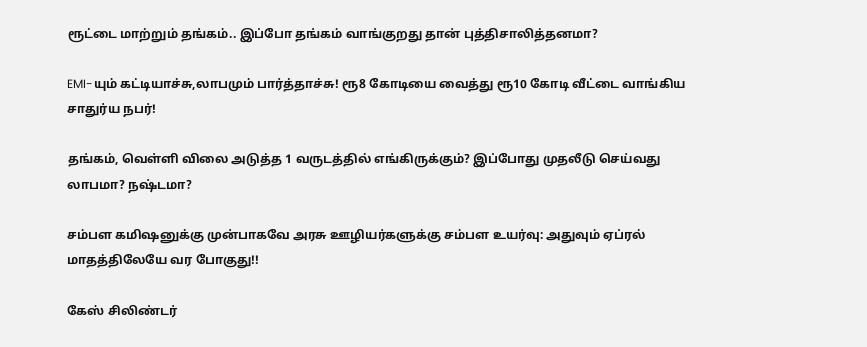ரூட்டை மாற்றும் தங்கம்.. இப்போ தங்கம் வாங்குறது தான் புத்திசாலித்தனமா?

EMI-யும் கட்டியாச்சு,லாபமும் பார்த்தாச்சு! ரூ8 கோடியை வைத்து ரூ10 கோடி வீட்டை வாங்கிய சாதுர்ய நபர்!

தங்கம், வெள்ளி விலை அடுத்த 1 வருடத்தில் எங்கிருக்கும்? இப்போது முதலீடு செய்வது லாபமா? நஷ்டமா?

சம்பள கமிஷனுக்கு முன்பாகவே அரசு ஊழியர்களுக்கு சம்பள உயர்வு: அதுவும் ஏப்ரல் மாதத்திலேயே வர போகுது!!

கேஸ் சிலிண்டர்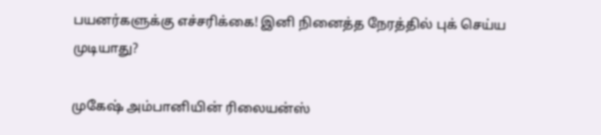பயனர்களுக்கு எச்சரிக்கை! இனி நினைத்த நேரத்தில் புக் செய்ய முடியாது?

முகேஷ் அம்பானியின் ரிலையன்ஸ்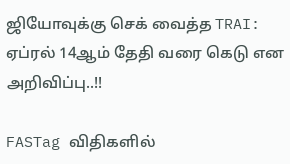ஜியோவுக்கு செக் வைத்த TRAI: ஏப்ரல் 14ஆம் தேதி வரை கெடு என அறிவிப்பு..!!

FASTag விதிகளில்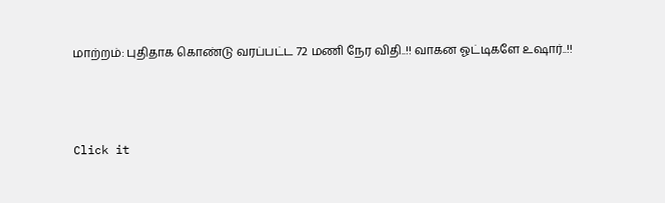மாற்றம்: புதிதாக கொண்டு வரப்பட்ட 72 மணி நேர விதி..!! வாகன ஓட்டிகளே உஷார்..!!



Click it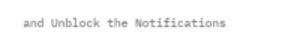and Unblock the Notifications